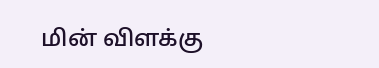மின் விளக்கு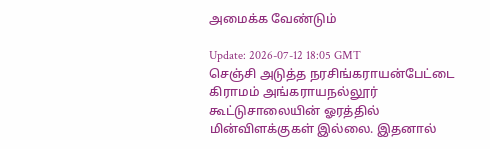அமைக்க வேண்டும்

Update: 2026-07-12 18:05 GMT
செஞ்சி அடுத்த நரசிங்கராயன்பேட்டை கிராமம் அங்கராயநல்லூர் கூட்டுசாலையின் ஓரத்தில் மின்விளக்குகள் இல்லை. இதனால்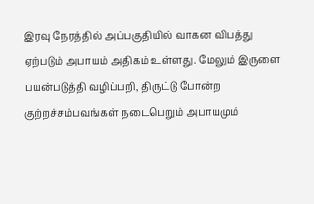இரவு நேரத்தில் அப்பகுதியில் வாகன விபத்து ஏற்படும் அபாயம் அதிகம் உள்ளது. மேலும் இருளை பயன்படுத்தி வழிப்பறி, திருட்டு போன்ற குற்றச்சம்பவங்கள் நடைபெறும் அபாயமும்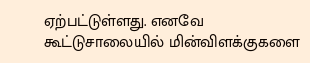ஏற்பட்டுள்ளது. எனவே கூட்டுசாலையில் மின்விளக்குகளை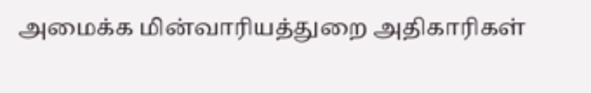அமைக்க மின்வாரியத்துறை அதிகாரிகள்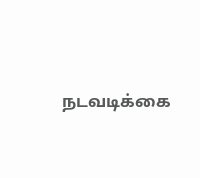நடவடிக்கை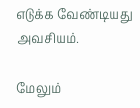எடுக்க வேண்டியது அவசியம்.

மேலும்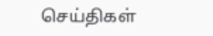செய்திகள்